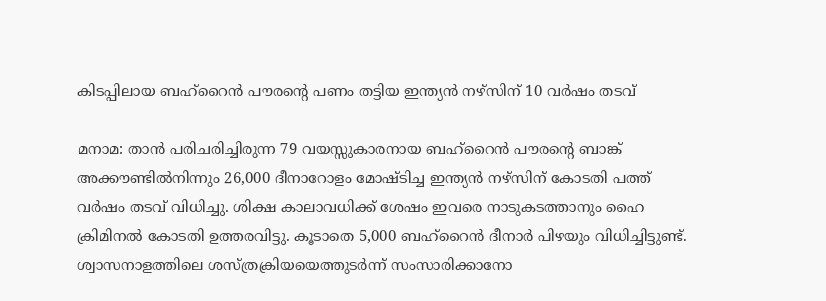കിടപ്പിലായ ബഹ്റൈൻ പൗരന്‍റെ പണം തട്ടിയ ഇന്ത്യൻ നഴ്‌സിന് 10 വർഷം തടവ്

മനാമ: താൻ പരിചരിച്ചിരുന്ന 79 വയസ്സുകാരനായ ബഹ്‌റൈൻ പൗരന്‍റെ ബാങ്ക് അക്കൗണ്ടിൽനിന്നും 26,000 ദീനാറോളം മോഷ്ടിച്ച ഇന്ത്യൻ നഴ്‌സിന് കോടതി പത്ത് വർഷം തടവ് വിധിച്ചു. ശിക്ഷ കാലാവധിക്ക് ശേഷം ഇവരെ നാടുകടത്താനും ഹൈ ക്രിമിനൽ കോടതി ഉത്തരവിട്ടു. കൂടാതെ 5,000 ബഹ്‌റൈൻ ദീനാർ പിഴയും വിധിച്ചിട്ടുണ്ട്. ശ്വാസനാളത്തിലെ ശസ്ത്രക്രിയയെത്തുടർന്ന് സംസാരിക്കാനോ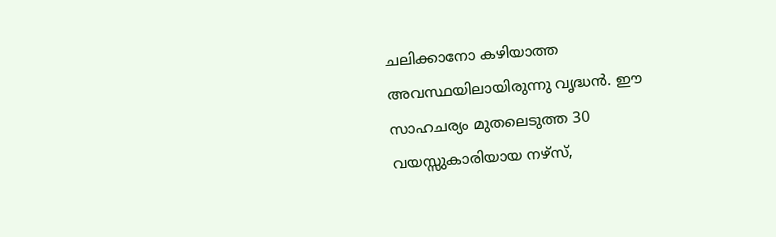ചലിക്കാനോ കഴിയാത്ത അവസ്ഥയിലായിരുന്നു വൃദ്ധൻ. ഈ സാഹചര്യം മുതലെടുത്ത 30 വയസ്സുകാരിയായ നഴ്‌സ്,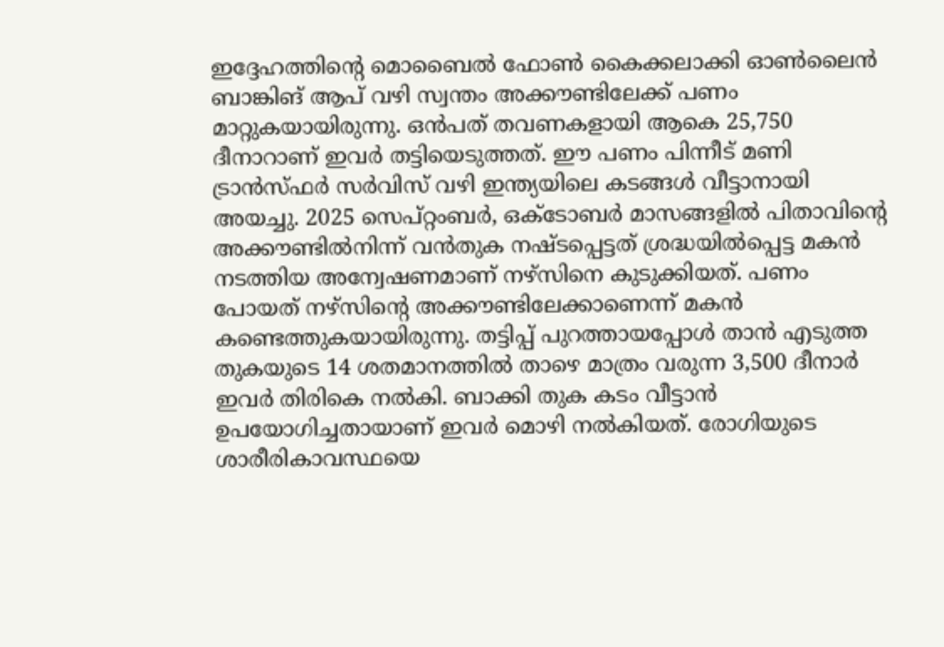ഇദ്ദേഹത്തിന്‍റെ മൊബൈൽ ഫോൺ കൈക്കലാക്കി ഓൺലൈൻ ബാങ്കിങ് ആപ് വഴി സ്വന്തം അക്കൗണ്ടിലേക്ക് പണം മാറ്റുകയായിരുന്നു. ഒൻപത് തവണകളായി ആകെ 25,750 ദീനാറാണ് ഇവർ തട്ടിയെടുത്തത്. ഈ പണം പിന്നീട് മണി ട്രാൻസ്ഫർ സർവിസ് വഴി ഇന്ത്യയിലെ കടങ്ങൾ വീട്ടാനായി അയച്ചു. 2025 സെപ്റ്റംബർ, ഒക്ടോബർ മാസങ്ങളിൽ പിതാവിന്‍റെ അക്കൗണ്ടിൽനിന്ന് വൻതുക നഷ്ടപ്പെട്ടത് ശ്രദ്ധയിൽപ്പെട്ട മകൻ നടത്തിയ അന്വേഷണമാണ് നഴ്‌സിനെ കുടുക്കിയത്. പണം പോയത് നഴ്‌സിന്‍റെ അക്കൗണ്ടിലേക്കാണെന്ന് മകൻ കണ്ടെത്തുകയായിരുന്നു. തട്ടിപ്പ് പുറത്തായപ്പോൾ താൻ എടുത്ത തുകയുടെ 14 ശതമാനത്തിൽ താഴെ മാത്രം വരുന്ന 3,500 ദീനാർ ഇവർ തിരികെ നൽകി. ബാക്കി തുക കടം വീട്ടാൻ ഉപയോഗിച്ചതായാണ് ഇവർ മൊഴി നൽകിയത്. രോഗിയുടെ ശാരീരികാവസ്ഥയെ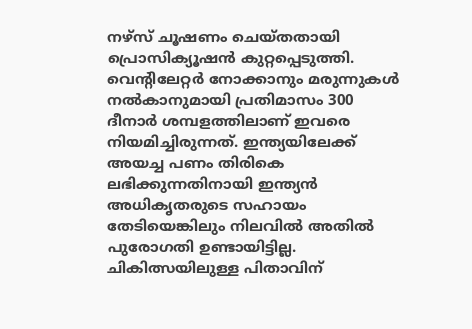നഴ്‌സ് ചൂഷണം ചെയ്തതായി പ്രൊസിക്യൂഷൻ കുറ്റപ്പെടുത്തി. വെന്‍റിലേറ്റർ നോക്കാനും മരുന്നുകൾ നൽകാനുമായി പ്രതിമാസം 300 ദീനാർ ശമ്പളത്തിലാണ് ഇവരെ നിയമിച്ചിരുന്നത്. ഇന്ത്യയിലേക്ക് അയച്ച പണം തിരികെ ലഭിക്കുന്നതിനായി ഇന്ത്യൻ അധികൃതരുടെ സഹായം തേടിയെങ്കിലും നിലവിൽ അതിൽ പുരോഗതി ഉണ്ടായിട്ടില്ല. ചികിത്സയിലുള്ള പിതാവിന്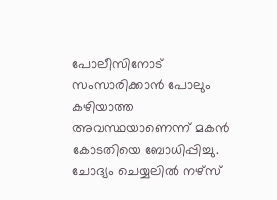പോലീസിനോട് സംസാരിക്കാൻ പോലും കഴിയാത്ത അവസ്ഥയാണെന്ന് മകൻ കോടതിയെ ബോധിപ്പിച്ചു. ചോദ്യം ചെയ്യലിൽ നഴ്‌സ്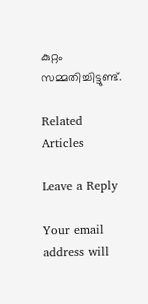കുറ്റം സമ്മതിച്ചിട്ടുണ്ട്.

Related Articles

Leave a Reply

Your email address will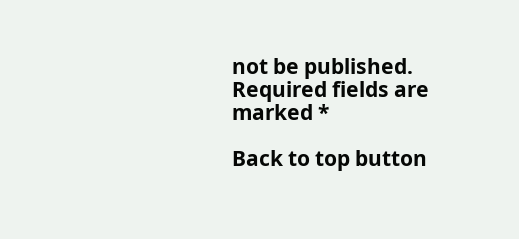not be published. Required fields are marked *

Back to top button